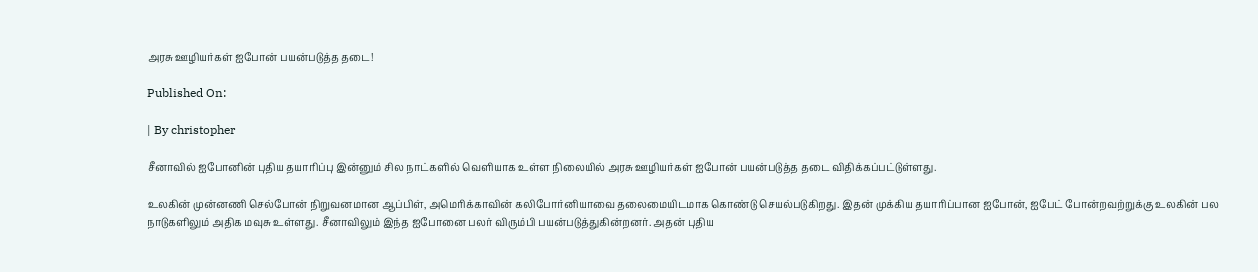அரசு ஊழியர்கள் ஐபோன் பயன்படுத்த தடை!

Published On:

| By christopher

சீனாவில் ஐபோனின் புதிய தயாரிப்பு இன்னும் சில நாட்களில் வெளியாக உள்ள நிலையில் அரசு ஊழியர்கள் ஐபோன் பயன்படுத்த தடை விதிக்கப்பட்டுள்ளது.

உலகின் முன்னணி செல்போன் நிறுவனமான ஆப்பிள், அமெரிக்காவின் கலிபோர்னியாவை தலைமையிடமாக கொண்டு செயல்படுகிறது. இதன் முக்கிய தயாரிப்பான ஐபோன், ஐபேட் போன்றவற்றுக்கு உலகின் பல நாடுகளிலும் அதிக மவுசு உள்ளது. சீனாவிலும் இந்த ஐபோனை பலர் விரும்பி பயன்படுத்துகின்றனர். அதன் புதிய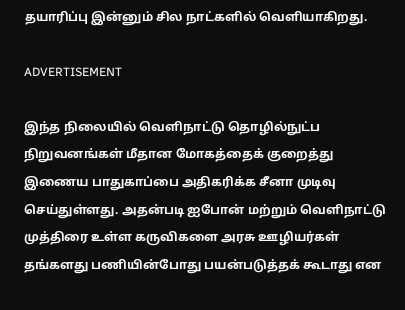தயாரிப்பு இன்னும் சில நாட்களில் வெளியாகிறது.

ADVERTISEMENT

இந்த நிலையில் வெளிநாட்டு தொழில்நுட்ப நிறுவனங்கள் மீதான மோகத்தைக் குறைத்து இணைய பாதுகாப்பை அதிகரிக்க சீனா முடிவு செய்துள்ளது. அதன்படி ஐபோன் மற்றும் வெளிநாட்டு முத்திரை உள்ள கருவிகளை அரசு ஊழியர்கள் தங்களது பணியின்போது பயன்படுத்தக் கூடாது என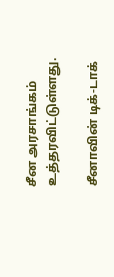சீன அரசாங்கம் உத்தரவிட்டுள்ளது.

சீனாவின் டிக்-டாக்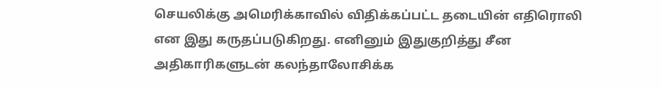செயலிக்கு அமெரிக்காவில் விதிக்கப்பட்ட தடையின் எதிரொலி என இது கருதப்படுகிறது. எனினும் இதுகுறித்து சீன அதிகாரிகளுடன் கலந்தாலோசிக்க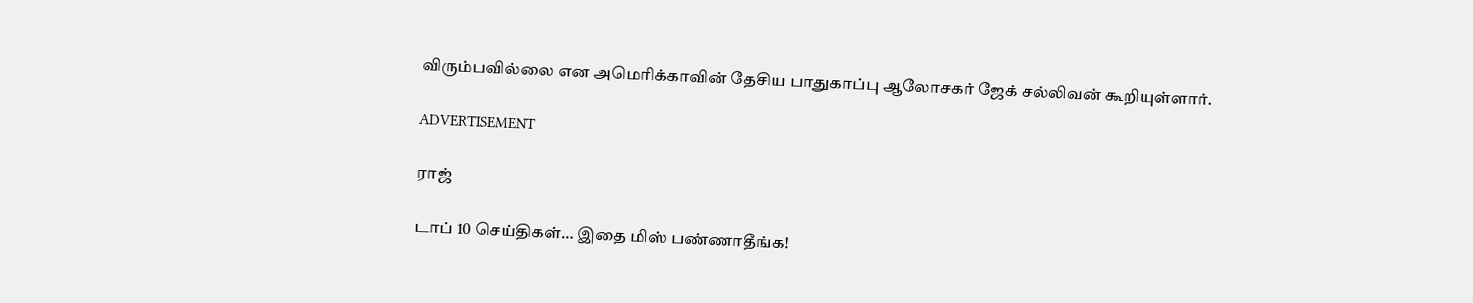விரும்பவில்லை என அமெரிக்காவின் தேசிய பாதுகாப்பு ஆலோசகர் ஜேக் சல்லிவன் கூறியுள்ளார்.

ADVERTISEMENT

ராஜ்

டாப் 10 செய்திகள்… இதை மிஸ் பண்ணாதீங்க!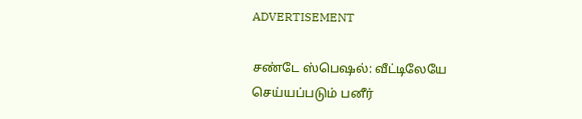ADVERTISEMENT

சண்டே ஸ்பெஷல்: வீட்டிலேயே செய்யப்படும் பனீர்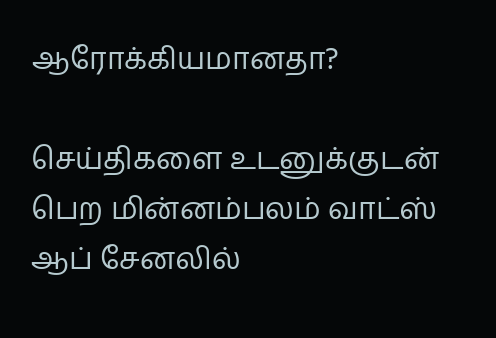ஆரோக்கியமானதா?

செய்திகளை உடனுக்குடன் பெற மின்னம்பலம் வாட்ஸ் ஆப் சேனலில்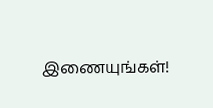இணையுங்கள்!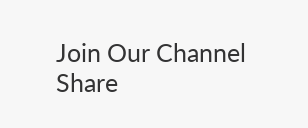Join Our Channel
Share